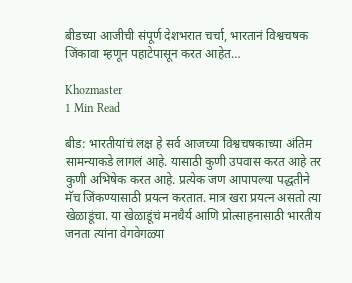बीडच्या आजीची संपूर्ण देशभरात चर्चा, भारतानं विश्वचषक जिंकावा म्हणून पहाटेपासून करत आहेत…

Khozmaster
1 Min Read

बीड: भारतीयांचं लक्ष हे सर्व आजच्या विश्वचषकाच्या अंतिम सामन्याकडे लागलं आहे. यासाठी कुणी उपवास करत आहे तर कुणी अभिषेक करत आहे. प्रत्येक जण आपापल्या पद्धतीने मॅच जिंकण्यासाठी प्रयत्न करतात. मात्र खरा प्रयत्न असतो त्या खेळाडूंचा. या खेळाडूंचं मनधैर्य आणि प्रोत्साहनासाठी भारतीय जनता त्यांना वेगवेगळ्या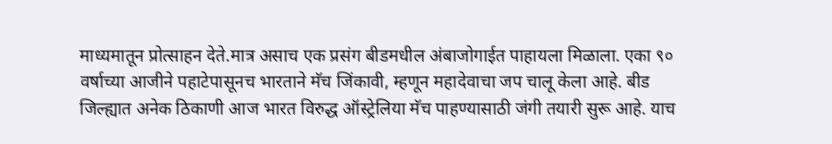माध्यमातून प्रोत्साहन देते.मात्र असाच एक प्रसंग बीडमधील अंबाजोगाईत पाहायला मिळाला. एका ९० वर्षाच्या आजीने पहाटेपासूनच भारताने मॅच जिंकावी, म्हणून महादेवाचा जप चालू केला आहे. बीड जिल्ह्यात अनेक ठिकाणी आज भारत विरुद्ध ऑस्ट्रेलिया मॅच पाहण्यासाठी जंगी तयारी सुरू आहे. याच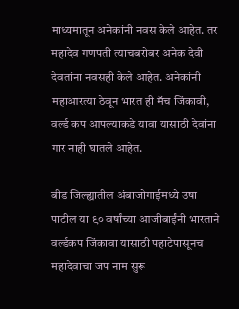माध्यमातून अनेकांनी नवस केले आहेत. तर महादेव गणपती त्याचबरोबर अनेक देवी देवतांना नवसही केले आहेत. अनेकांनी महाआरत्या ठेवून भारत ही मॅच जिंकावी, वर्ल्ड कप आपल्याकडे यावा यासाठी देवांना गार नाही घातले आहेत.

बीड जिल्ह्यातील अंबाजोगाईमध्ये उषा पाटील या ९० वर्षांच्या आजीबाईंनी भारताने वर्ल्डकप जिंकावा यासाठी पहाटेपासूनच महादेवाचा जप नाम सुरू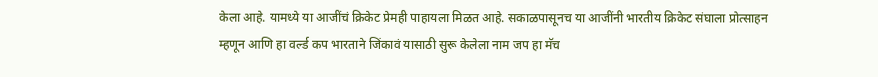केला आहे. यामध्ये या आजींचं क्रिकेट प्रेमही पाहायला मिळत आहे. सकाळपासूनच या आजींनी भारतीय क्रिकेट संघाला प्रोत्साहन म्हणून आणि हा वर्ल्ड कप भारताने जिंकावं यासाठी सुरू केलेला नाम जप हा मॅच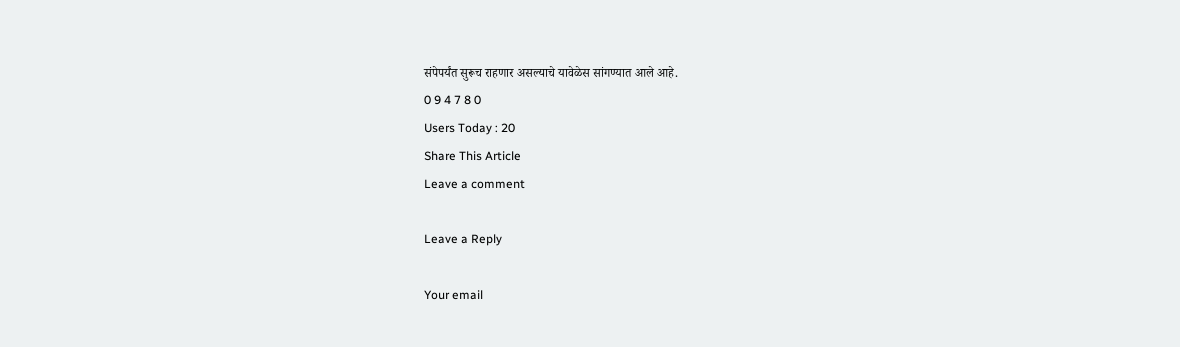संपेपर्यंत सुरूच राहणार असल्याचे यावेळेस सांगण्यात आले आहे.
0 9 4 7 8 0
Users Today : 20
Share This Article
Leave a comment

Leave a Reply

Your email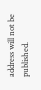address will not be published.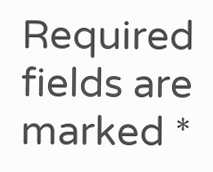Required fields are marked *